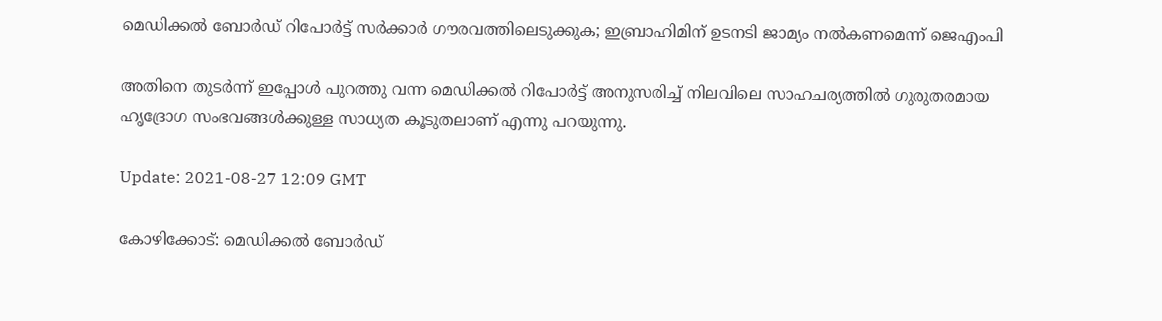മെഡിക്കൽ ബോർഡ് റിപോർട്ട് സർക്കാർ ഗൗരവത്തിലെടുക്കുക; ഇബ്രാഹിമിന് ഉടനടി ജാമ്യം നൽകണമെന്ന് ജെഎംപി

അതിനെ തുടർന്ന് ഇപ്പോൾ പുറത്തു വന്ന മെഡിക്കൽ റിപോർട്ട് അനുസരിച്ച് നിലവിലെ സാഹചര്യത്തിൽ ഗുരുതരമായ ഹൃദ്രോഗ സംഭവങ്ങൾക്കുള്ള സാധ്യത കൂടുതലാണ് എന്നു പറയുന്നു.

Update: 2021-08-27 12:09 GMT

കോഴിക്കോട്: മെഡിക്കൽ ബോർഡ്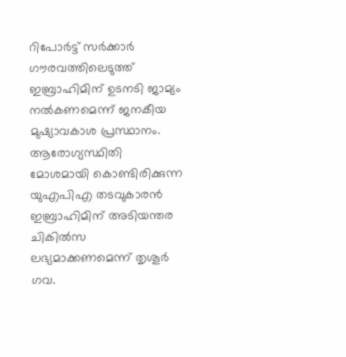റിപോർട്ട് സർക്കാർ ഗൗരവത്തിലെടുത്ത് ഇബ്രാഹിമിന് ഉടനടി ജാമ്യം നൽകണമെന്ന് ജനകീയ മുഷ്യാവകാശ പ്രസ്ഥാനം. ആരോഗ്യസ്ഥിതി മോശമായി കൊണ്ടിരിക്കുന്ന യുഎപിഎ തടവുകാരന്‍ ഇബ്രാഹിമിന് അടിയന്തര ചികില്‍സ ലഭ്യമാക്കണമെന്ന് തൃശൂര്‍ ഗവ.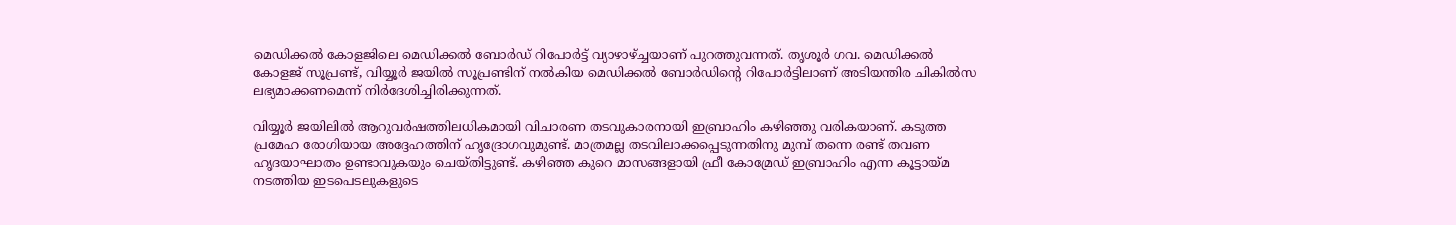മെഡിക്കല്‍ കോളജിലെ മെഡിക്കല്‍ ബോര്‍ഡ് റിപോർട്ട് വ്യാഴാഴ്ച്ചയാണ് പുറത്തുവന്നത്. തൃശൂര്‍ ഗവ. മെഡിക്കല്‍ കോളജ് സൂപ്രണ്ട്, വിയ്യൂര്‍ ജയില്‍ സൂപ്രണ്ടിന് നല്‍കിയ മെഡിക്കല്‍ ബോര്‍ഡിന്റെ റിപോര്‍ട്ടിലാണ് അടിയന്തിര ചികില്‍സ ലഭ്യമാക്കണമെന്ന് നിര്‍ദേശിച്ചിരിക്കുന്നത്.

വിയ്യൂര്‍ ജയിലില്‍ ആറുവർഷത്തിലധികമായി വിചാരണ തടവുകാരനായി ഇബ്രാഹിം കഴിഞ്ഞു വരികയാണ്. കടുത്ത പ്രമേഹ രോഗിയായ അദ്ദേഹത്തിന് ഹൃദ്രോഗവുമുണ്ട്. മാത്രമല്ല തടവിലാക്കപ്പെടുന്നതിനു മുമ്പ് തന്നെ രണ്ട് തവണ ഹൃദയാഘാതം ഉണ്ടാവുകയും ചെയ്തിട്ടുണ്ട്. കഴിഞ്ഞ കുറെ മാസങ്ങളായി ഫ്രീ കോമ്രേഡ് ഇബ്രാഹിം എന്ന കൂട്ടായ്മ നടത്തിയ ഇടപെടലുകളുടെ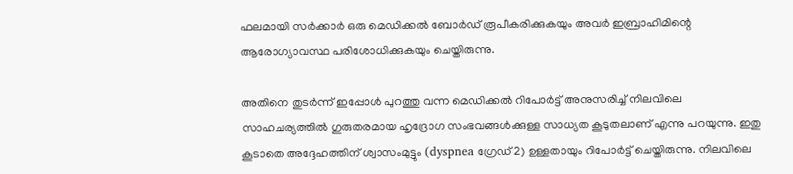ഫലമായി സർക്കാർ ഒരു മെഡിക്കൽ ബോർഡ് രൂപീകരിക്കുകയും അവർ ഇബ്രാഹിമിന്റെ ആരോഗ്യാവസ്ഥ പരിശോധിക്കുകയും ചെയ്തിരുന്നു.

അതിനെ തുടർന്ന് ഇപ്പോൾ പുറത്തു വന്ന മെഡിക്കൽ റിപോർട്ട് അനുസരിച്ച് നിലവിലെ സാഹചര്യത്തിൽ ഗുരുതരമായ ഹൃദ്രോഗ സംഭവങ്ങൾക്കുള്ള സാധ്യത കൂടുതലാണ് എന്നു പറയുന്നു. ഇതു കൂടാതെ അദ്ദേഹത്തിന് ശ്വാസംമുട്ടും (dyspnea ഗ്രേഡ് 2) ഉള്ളതായും റിപോർട്ട് ചെയ്തിരുന്നു. നിലവിലെ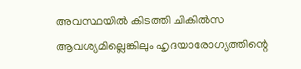അവസ്ഥയിൽ കിടത്തി ചികിൽസ ആവശ്യമില്ലെങ്കിലും ഹൃദയാരോഗ്യത്തിന്റെ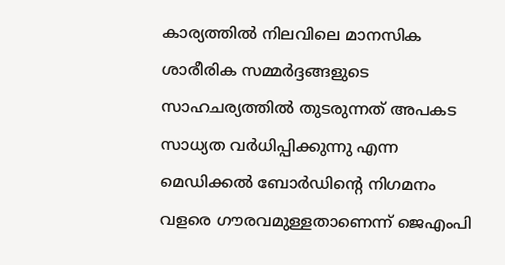കാര്യത്തിൽ നിലവിലെ മാനസിക ശാരീരിക സമ്മർദ്ദങ്ങളുടെ സാഹചര്യത്തിൽ തുടരുന്നത് അപകട സാധ്യത വർധിപ്പിക്കുന്നു എന്ന മെഡിക്കൽ ബോർഡിന്റെ നിഗമനം വളരെ ഗൗരവമുള്ളതാണെന്ന് ജെഎംപി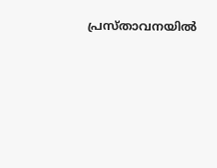പ്രസ്താവനയിൽ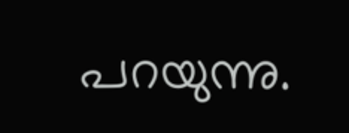പറയുന്നു.